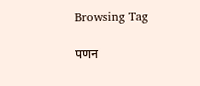Browsing Tag

पणन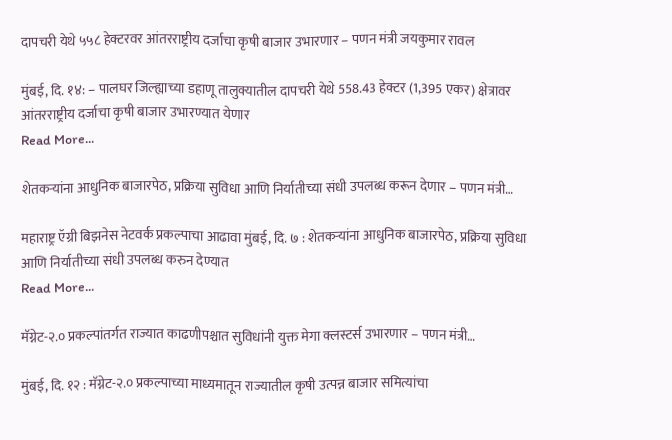दापचरी येथे ५५८ हेक्टरवर आंतरराष्ट्रीय दर्जाचा कृषी बाजार उभारणार – पणन मंत्री जयकुमार रावल

मुंबई, दि. १४: – पालघर जिल्ह्याच्या डहाणू तालुक्यातील दापचरी येथे 558.43 हेक्टर (1,395 एकर) क्षेत्रावर आंतरराष्ट्रीय दर्जाचा कृषी बाजार उभारण्यात येणार
Read More...

शेतकऱ्यांना आधुनिक बाजारपेठ, प्रक्रिया सुविधा आणि निर्यातीच्या संधी उपलब्ध करून देणार – पणन मंत्री…

महाराष्ट्र ऍग्री बिझनेस नेटवर्क प्रकल्पाचा आढावा मुंबई, दि. ७ : शेतकऱ्यांना आधुनिक बाजारपेठ, प्रक्रिया सुविधा आणि निर्यातीच्या संधी उपलब्ध करुन देण्यात
Read More...

मॅग्नेट-२.० प्रकल्पांतर्गत राज्यात काढणीपश्चात सुविधांनी युक्त मेगा क्लस्टर्स उभारणार – पणन मंत्री…

मुंबई, दि. १२ : मॅग्नेट-२.० प्रकल्पाच्या माध्यमातून राज्यातील कृषी उत्पन्न बाजार समित्यांचा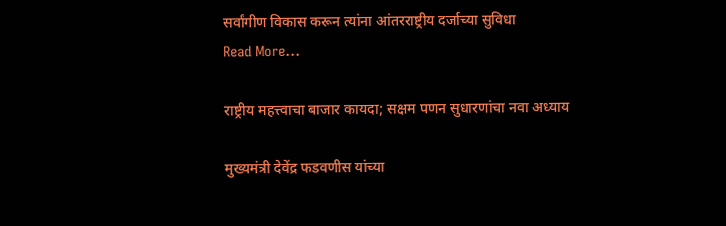सर्वांगीण विकास करून त्यांना आंतरराष्ट्रीय दर्जाच्या सुविधा
Read More...

राष्ट्रीय महत्त्वाचा बाजार कायदा; सक्षम पणन सुधारणांचा नवा अध्याय

मुख्यमंत्री देवेंद्र फडवणीस यांच्या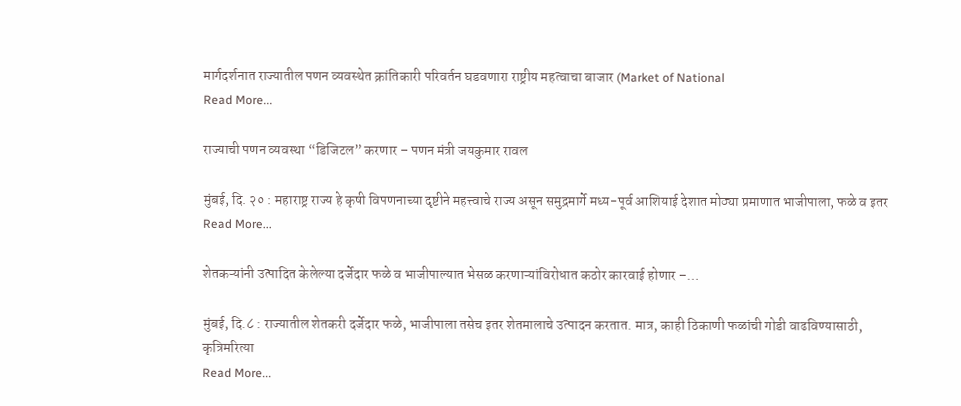मार्गदर्शनात राज्यातील पणन व्यवस्थेत क्रांतिकारी परिवर्तन घडवणारा राष्ट्रीय महत्वाचा बाजार (Market of National
Read More...

राज्याची पणन व्यवस्था “डिजिटल” करणार – पणन मंत्री जयकुमार रावल

मुंबई, दि. २० : महाराष्ट्र राज्य हे कृषी विपणनाच्या दृष्टीने महत्त्वाचे राज्य असून समुद्रमार्गे मध्य-पूर्व आशियाई देशात मोठ्या प्रमाणात भाजीपाला, फळे व इतर
Read More...

शेतकऱ्यांनी उत्पादित केलेल्या दर्जेदार फळे व भाजीपाल्यात भेसळ करणाऱ्यांविरोधात कठोर कारवाई होणार –…

मुंबई, दि.८ : राज्यातील शेतकरी दर्जेदार फळे, भाजीपाला तसेच इतर शेतमालाचे उत्पादन करतात. मात्र, काही ठिकाणी फळांची गोडी वाढविण्यासाठी, कृत्रिमरित्या
Read More...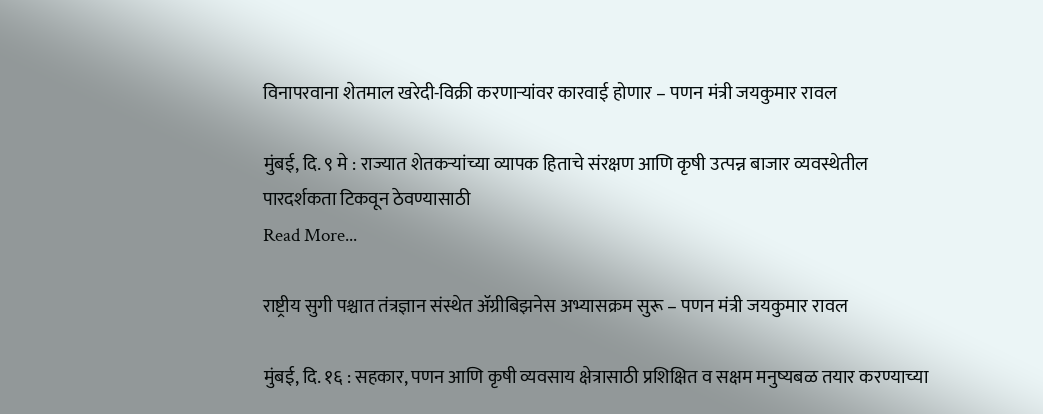विनापरवाना शेतमाल खरेदी-विक्री करणाऱ्यांवर कारवाई होणार – पणन मंत्री जयकुमार रावल

मुंबई, दि. ९ मे : राज्यात शेतकऱ्यांच्या व्यापक हिताचे संरक्षण आणि कृषी उत्पन्न बाजार व्यवस्थेतील पारदर्शकता टिकवून ठेवण्यासाठी
Read More...

राष्ट्रीय सुगी पश्चात तंत्रज्ञान संस्थेत ॲग्रीबिझनेस अभ्यासक्रम सुरू – पणन मंत्री जयकुमार रावल

मुंबई, दि. १६ : सहकार, पणन आणि कृषी व्यवसाय क्षेत्रासाठी प्रशिक्षित व सक्षम मनुष्यबळ तयार करण्याच्या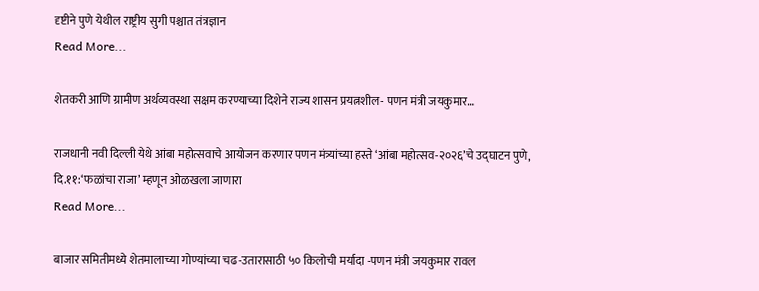दृष्टीने पुणे येथील राष्ट्रीय सुगी पश्चात तंत्रज्ञान
Read More...

शेतकरी आणि ग्रामीण अर्थव्यवस्था सक्षम करण्याच्या दिशेने राज्य शासन प्रयत्नशील- पणन मंत्री जयकुमार…

राजधानी नवी दिल्ली येथे आंबा महोत्सवाचे आयोजन करणार पणन मंत्र्यांच्या हस्ते ‘आंबा महोत्सव-२०२६’चे उद्घाटन पुणे, दि.११:‘फळांचा राजा’ म्हणून ओळखला जाणारा
Read More...

बाजार समितीमध्ये शेतमालाच्या गोण्यांच्या चढ-उतारासाठी ५० किलोची मर्यादा -पणन मंत्री जयकुमार रावल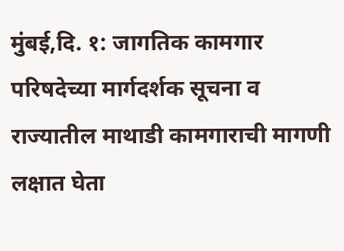मुंबई,दि. १: जागतिक कामगार परिषदेच्या मार्गदर्शक सूचना व राज्यातील माथाडी कामगाराची मागणी लक्षात घेता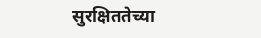सुरक्षिततेच्या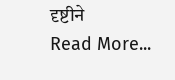दृष्टीने
Read More...